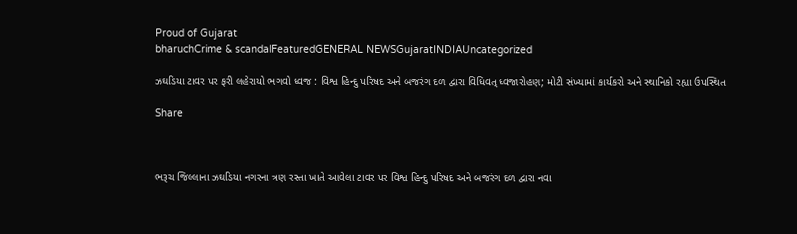Proud of Gujarat
bharuchCrime & scandalFeaturedGENERAL NEWSGujaratINDIAUncategorized

ઝઘડિયા ટાવર પર ફરી લહેરાયો ભગવો ધ્વજ : વિશ્વ હિન્દુ પરિષદ અને બજરંગ દળ દ્વારા વિધિવત્ ધ્વજારોહણ; મોટી સંખ્યામાં કાર્યકરો અને સ્થાનિકો રહ્યા ઉપસ્થિત

Share



ભરૂચ જિલ્લાના ઝઘડિયા નગરના ત્રણ રસ્તા ખાતે આવેલા ટાવર પર વિશ્વ હિન્દુ પરિષદ અને બજરંગ દળ દ્વારા નવા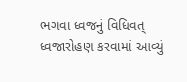ભગવા ધ્વજનું વિધિવત્ ધ્વજારોહણ કરવામાં આવ્યું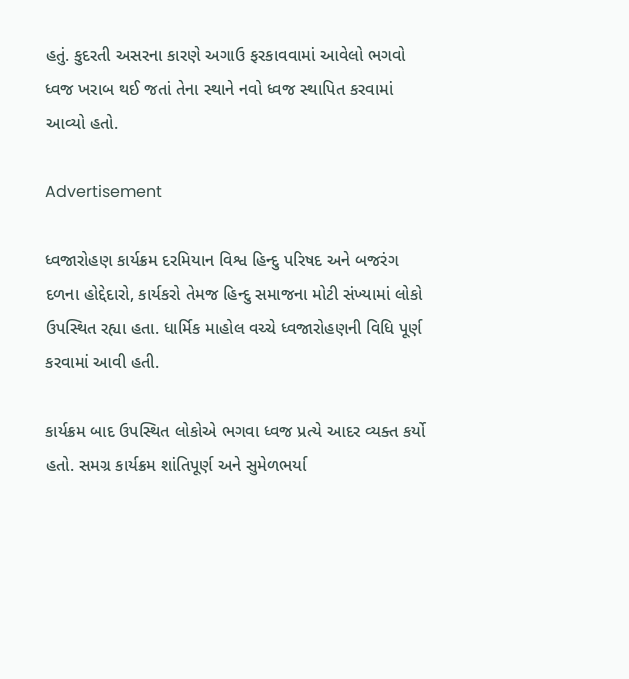હતું. કુદરતી અસરના કારણે અગાઉ ફરકાવવામાં આવેલો ભગવો ધ્વજ ખરાબ થઈ જતાં તેના સ્થાને નવો ધ્વજ સ્થાપિત કરવામાં આવ્યો હતો.

Advertisement

ધ્વજારોહણ કાર્યક્રમ દરમિયાન વિશ્વ હિન્દુ પરિષદ અને બજરંગ દળના હોદ્દેદારો, કાર્યકરો તેમજ હિન્દુ સમાજના મોટી સંખ્યામાં લોકો ઉપસ્થિત રહ્યા હતા. ધાર્મિક માહોલ વચ્ચે ધ્વજારોહણની વિધિ પૂર્ણ કરવામાં આવી હતી.

કાર્યક્રમ બાદ ઉપસ્થિત લોકોએ ભગવા ધ્વજ પ્રત્યે આદર વ્યક્ત કર્યો હતો. સમગ્ર કાર્યક્રમ શાંતિપૂર્ણ અને સુમેળભર્યા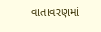વાતાવરણમાં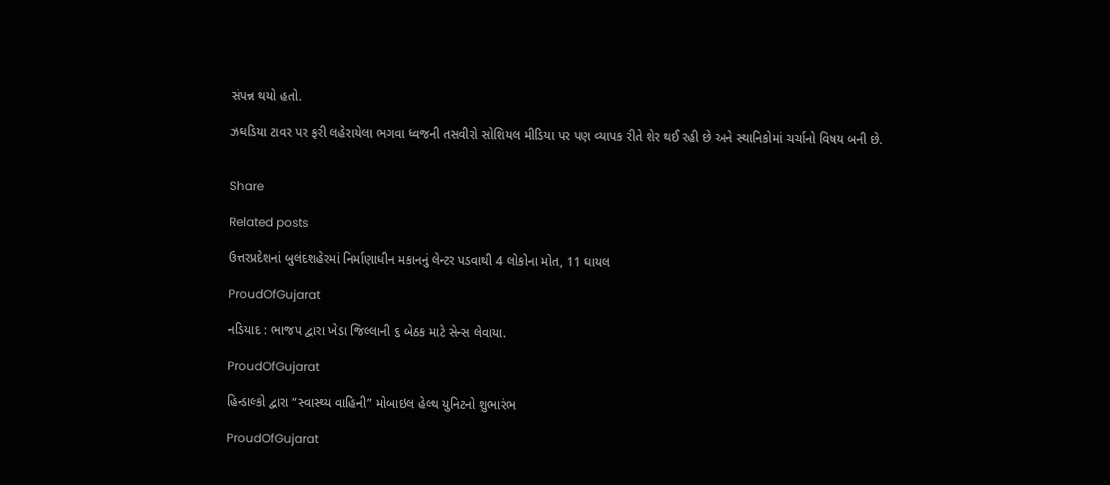સંપન્ન થયો હતો.

ઝઘડિયા ટાવર પર ફરી લહેરાયેલા ભગવા ધ્વજની તસવીરો સોશિયલ મીડિયા પર પણ વ્યાપક રીતે શેર થઈ રહી છે અને સ્થાનિકોમાં ચર્ચાનો વિષય બની છે.


Share

Related posts

ઉત્તરપ્રદેશનાં બુલંદશહેરમાં નિર્માણાધીન મકાનનું લેન્ટર પડવાથી 4 લોકોના મોત, 11 ઘાયલ

ProudOfGujarat

નડિયાદ : ભાજપ દ્વારા ખેડા જિલ્લાની ૬ બેઠક માટે સેન્સ લેવાયા.

ProudOfGujarat

હિન્ડાલ્કો દ્વારા “સ્વાસ્થ્ય વાહિની” મોબાઇલ હેલ્થ યુનિટનો શુભારંભ

ProudOfGujarat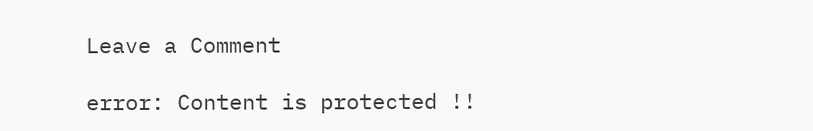Leave a Comment

error: Content is protected !!